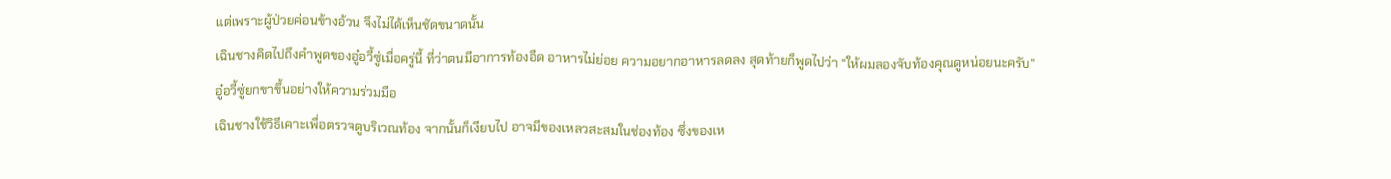แต่เพราะผู้ป่วยค่อนข้างอ้วน จึงไม่ได้เห็นชัดขนาดนั้น
เฉินชางคิดไปถึงคำพูดของอู๋อวี้ซู่เมื่อครู่นี้ ที่ว่าตนมีอาการท้องอืด อาหารไม่ย่อย ความอยากอาหารลดลง สุดท้ายก็พูดไปว่า “ให้ผมลองจับท้องคุณดูหน่อยนะครับ”
อู๋อวี้ซู่ยกขาขึ้นอย่างให้ความร่วมมือ
เฉินชางใช้วิธีเคาะเพื่อตรวจดูบริเวณท้อง จากนั้นก็เงียบไป อาจมีของเหลวสะสมในช่องท้อง ซึ่งของเห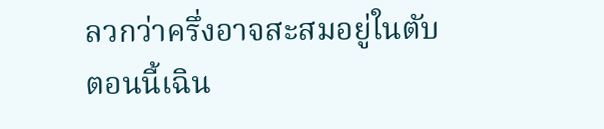ลวกว่าครึ่งอาจสะสมอยู่ในตับ
ตอนนี้เฉิน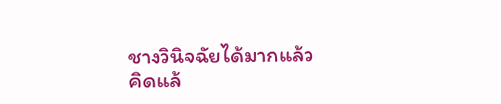ชางวินิจฉัยได้มากแล้ว
คิดแล้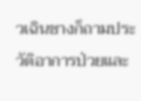วเฉินชางก็ถามประวัติอาการป่วยและ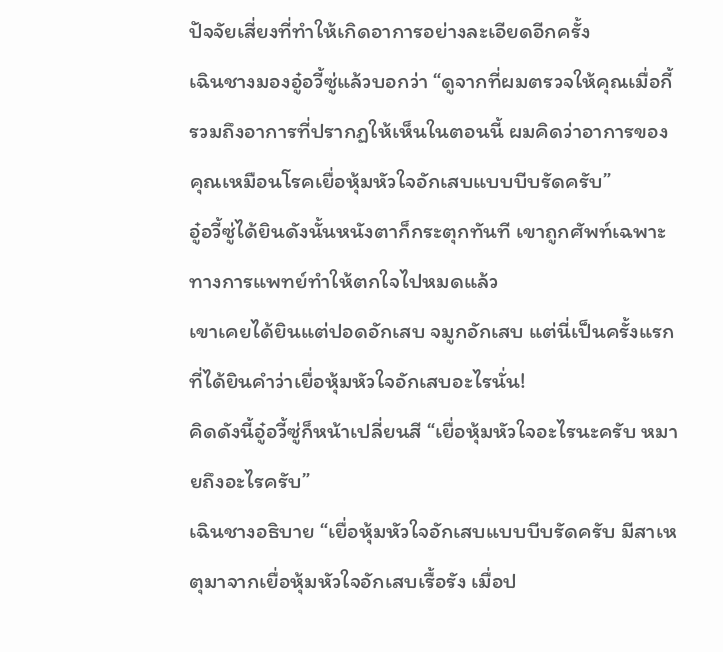ปัจจัยเสี่ยงที่ทำให้เกิดอาการอย่างละเอียดอีกครั้ง
เฉินชางมองอู๋อวี้ซู่แล้วบอกว่า “ดูจากที่ผมตรวจให้คุณเมื่อกี้ รวมถึงอาการที่ปรากฏให้เห็นในตอนนี้ ผมคิดว่าอาการของคุณเหมือนโรคเยื่อหุ้มหัวใจอักเสบแบบบีบรัดครับ”
อู๋อวี้ซู่ได้ยินดังนั้นหนังตาก็กระตุกทันที เขาถูกศัพท์เฉพาะทางการแพทย์ทำให้ตกใจไปหมดแล้ว
เขาเคยได้ยินแต่ปอดอักเสบ จมูกอักเสบ แต่นี่เป็นครั้งแรกที่ได้ยินคำว่าเยื่อหุ้มหัวใจอักเสบอะไรนั่น!
คิดดังนี้อู๋อวี้ซู่ก็หน้าเปลี่ยนสี “เยื่อหุ้มหัวใจอะไรนะครับ หมายถึงอะไรครับ”
เฉินชางอธิบาย “เยื่อหุ้มหัวใจอักเสบแบบบีบรัดครับ มีสาเหตุมาจากเยื่อหุ้มหัวใจอักเสบเรื้อรัง เมื่อป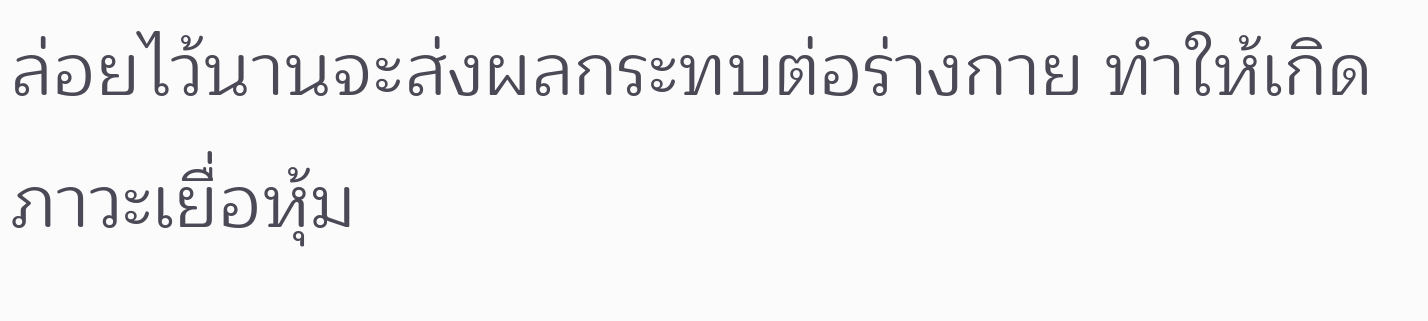ล่อยไว้นานจะส่งผลกระทบต่อร่างกาย ทำให้เกิดภาวะเยื่อหุ้ม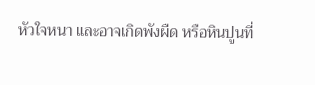หัวใจหนา และอาจเกิดพังผืด หรือหินปูนที่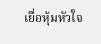เยื่อหุ้มหัวใจ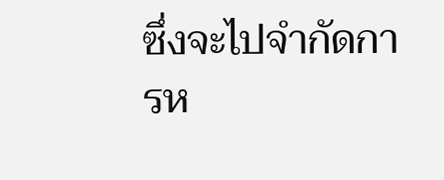ซึ่งจะไปจำกัดการห